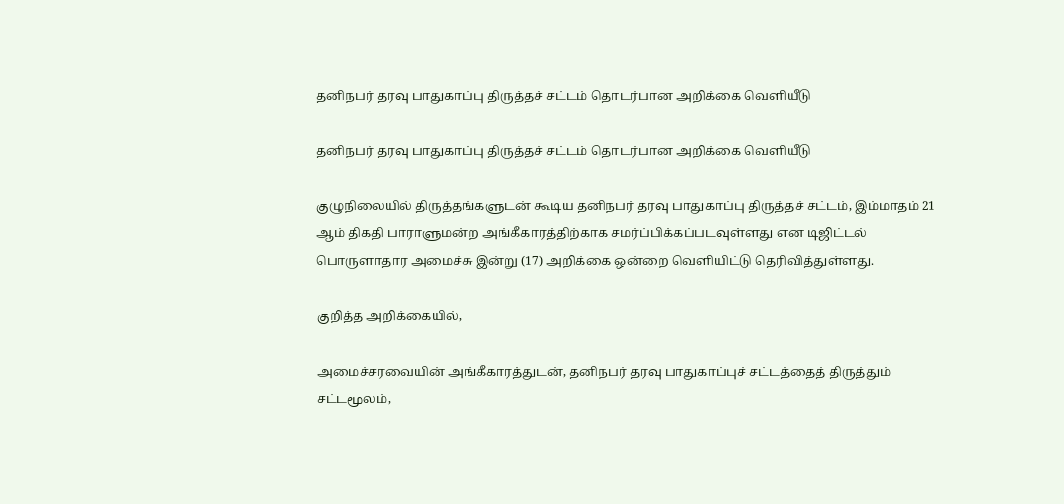தனிநபர் தரவு பாதுகாப்பு திருத்தச் சட்டம் தொடர்பான அறிக்கை வெளியீடு

தனிநபர் தரவு பாதுகாப்பு திருத்தச் சட்டம் தொடர்பான அறிக்கை வெளியீடு

குழுநிலையில் திருத்தங்களுடன் கூடிய தனிநபர் தரவு பாதுகாப்பு திருத்தச் சட்டம், இம்மாதம் 21 ஆம் திகதி பாராளுமன்ற அங்கீகாரத்திற்காக சமர்ப்பிக்கப்படவுள்ளது என டிஜிட்டல் பொருளாதார அமைச்சு இன்று (17) அறிக்கை ஒன்றை வெளியிட்டு தெரிவித்துள்ளது.

குறித்த அறிக்கையில்,

அமைச்சரவையின் அங்கீகாரத்துடன், தனிநபர் தரவு பாதுகாப்புச் சட்டத்தைத் திருத்தும் சட்டமூலம்,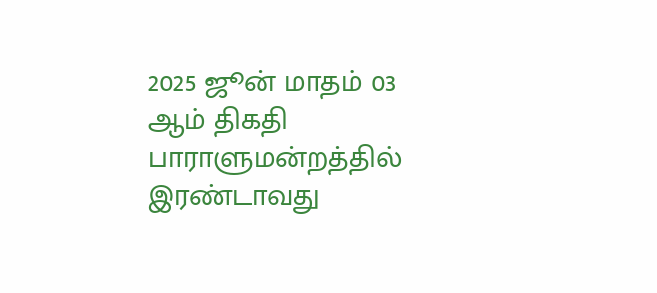2025 ஜூன் மாதம் 03 ஆம் திகதி பாராளுமன்றத்தில் இரண்டாவது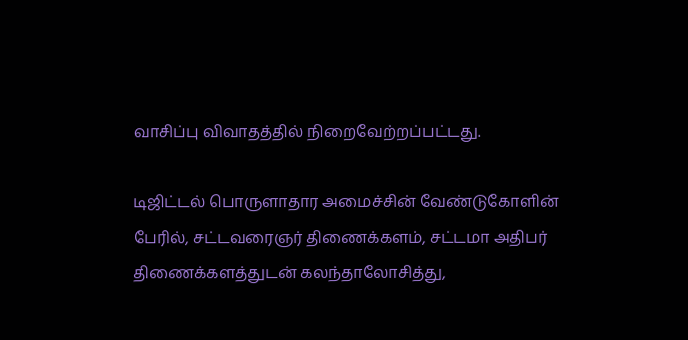வாசிப்பு விவாதத்தில் நிறைவேற்றப்பட்டது.

டிஜிட்டல் பொருளாதார அமைச்சின் வேண்டுகோளின் பேரில், சட்டவரைஞர் திணைக்களம், சட்டமா அதிபர் திணைக்களத்துடன் கலந்தாலோசித்து,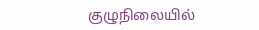குழுநிலையில்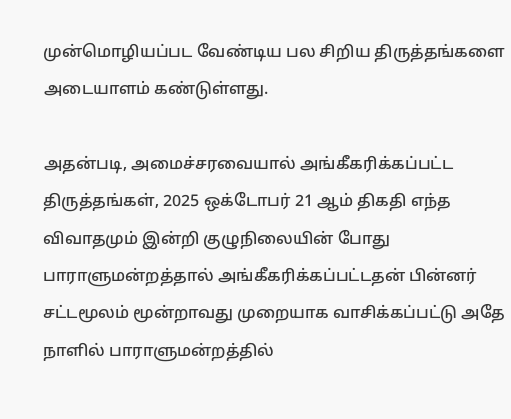முன்மொழியப்பட வேண்டிய பல சிறிய திருத்தங்களை அடையாளம் கண்டுள்ளது.

அதன்படி, அமைச்சரவையால் அங்கீகரிக்கப்பட்ட திருத்தங்கள், 2025 ஒக்டோபர் 21 ஆம் திகதி எந்த விவாதமும் இன்றி குழுநிலையின் போது பாராளுமன்றத்தால் அங்கீகரிக்கப்பட்டதன் பின்னர் சட்டமூலம் மூன்றாவது முறையாக வாசிக்கப்பட்டு அதே நாளில் பாராளுமன்றத்தில்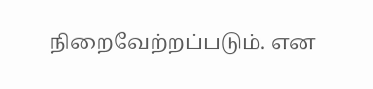நிறைவேற்றப்படும். என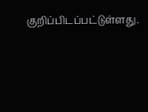குறிப்பிடப்பட்டுள்ளது.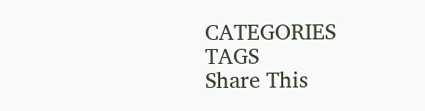CATEGORIES
TAGS
Share This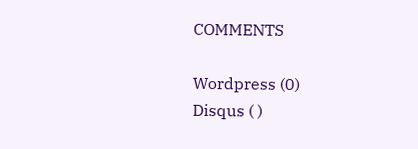COMMENTS

Wordpress (0)
Disqus ( )